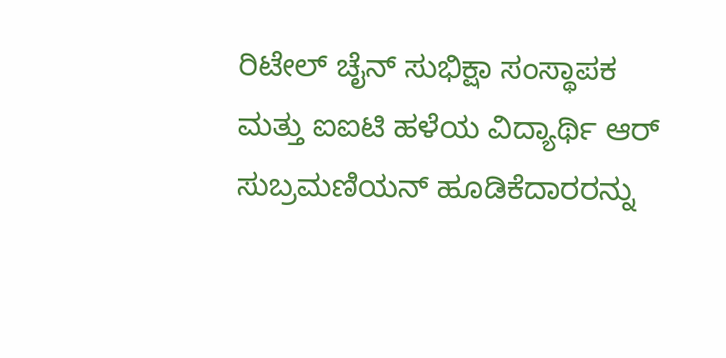ರಿಟೇಲ್ ಚೈನ್ ಸುಭಿಕ್ಷಾ ಸಂಸ್ಥಾಪಕ ಮತ್ತು ಐಐಟಿ ಹಳೆಯ ವಿದ್ಯಾರ್ಥಿ ಆರ್ ಸುಬ್ರಮಣಿಯನ್ ಹೂಡಿಕೆದಾರರನ್ನು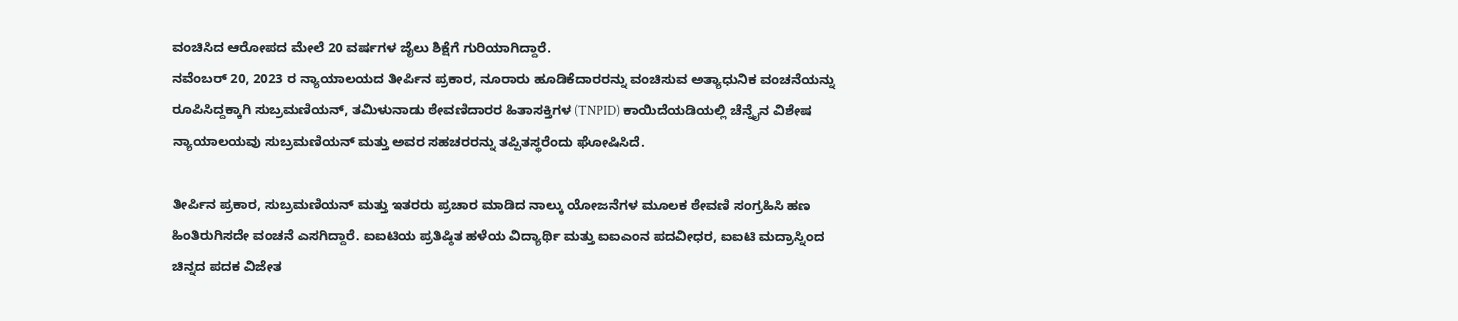ವಂಚಿಸಿದ ಆರೋಪದ ಮೇಲೆ 20 ವರ್ಷಗಳ ಜೈಲು ಶಿಕ್ಷೆಗೆ ಗುರಿಯಾಗಿದ್ದಾರೆ.
ನವೆಂಬರ್ 20, 2023 ರ ನ್ಯಾಯಾಲಯದ ತೀರ್ಪಿನ ಪ್ರಕಾರ, ನೂರಾರು ಹೂಡಿಕೆದಾರರನ್ನು ವಂಚಿಸುವ ಅತ್ಯಾಧುನಿಕ ವಂಚನೆಯನ್ನು ರೂಪಿಸಿದ್ದಕ್ಕಾಗಿ ಸುಬ್ರಮಣಿಯನ್, ತಮಿಳುನಾಡು ಠೇವಣಿದಾರರ ಹಿತಾಸಕ್ತಿಗಳ (TNPID) ಕಾಯಿದೆಯಡಿಯಲ್ಲಿ ಚೆನ್ನೈನ ವಿಶೇಷ ನ್ಯಾಯಾಲಯವು ಸುಬ್ರಮಣಿಯನ್ ಮತ್ತು ಅವರ ಸಹಚರರನ್ನು ತಪ್ಪಿತಸ್ಥರೆಂದು ಘೋಷಿಸಿದೆ.

ತೀರ್ಪಿನ ಪ್ರಕಾರ, ಸುಬ್ರಮಣಿಯನ್ ಮತ್ತು ಇತರರು ಪ್ರಚಾರ ಮಾಡಿದ ನಾಲ್ಕು ಯೋಜನೆಗಳ ಮೂಲಕ ಠೇವಣಿ ಸಂಗ್ರಹಿಸಿ ಹಣ ಹಿಂತಿರುಗಿಸದೇ ವಂಚನೆ ಎಸಗಿದ್ದಾರೆ. ಐಐಟಿಯ ಪ್ರತಿಷ್ಠಿತ ಹಳೆಯ ವಿದ್ಯಾರ್ಥಿ ಮತ್ತು ಐಐಎಂನ ಪದವೀಧರ, ಐಐಟಿ ಮದ್ರಾಸ್ನಿಂದ ಚಿನ್ನದ ಪದಕ ವಿಜೇತ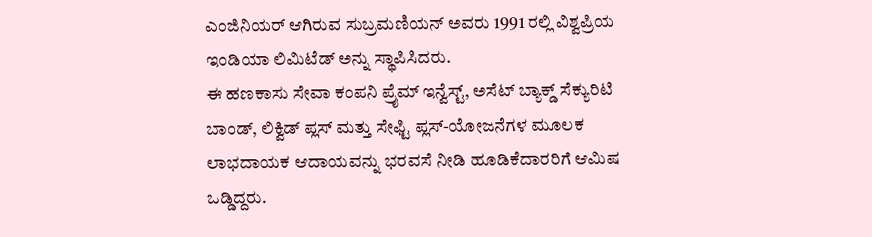ಎಂಜಿನಿಯರ್ ಆಗಿರುವ ಸುಬ್ರಮಣಿಯನ್ ಅವರು 1991 ರಲ್ಲಿ ವಿಶ್ವಪ್ರಿಯ ಇಂಡಿಯಾ ಲಿಮಿಟೆಡ್ ಅನ್ನು ಸ್ಥಾಪಿಸಿದರು.
ಈ ಹಣಕಾಸು ಸೇವಾ ಕಂಪನಿ ಪ್ರೈಮ್ ಇನ್ವೆಸ್ಟ್, ಅಸೆಟ್ ಬ್ಯಾಕ್ಡ್ ಸೆಕ್ಯುರಿಟಿ ಬಾಂಡ್, ಲಿಕ್ವಿಡ್ ಪ್ಲಸ್ ಮತ್ತು ಸೇಫ್ಟಿ ಪ್ಲಸ್-ಯೋಜನೆಗಳ ಮೂಲಕ ಲಾಭದಾಯಕ ಆದಾಯವನ್ನು ಭರವಸೆ ನೀಡಿ ಹೂಡಿಕೆದಾರರಿಗೆ ಆಮಿಷ ಒಡ್ಡಿದ್ದರು.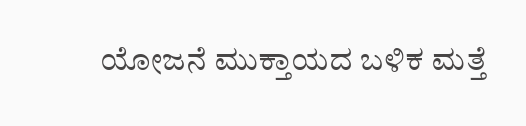ಯೋಜನೆ ಮುಕ್ತಾಯದ ಬಳಿಕ ಮತ್ತೆ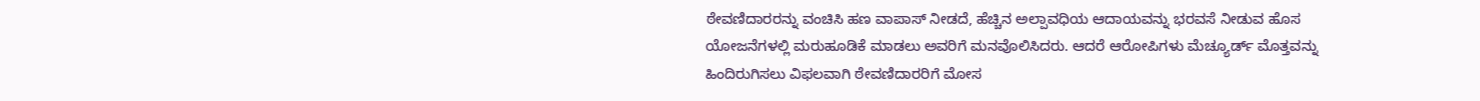ಠೇವಣಿದಾರರನ್ನು ವಂಚಿಸಿ ಹಣ ವಾಪಾಸ್ ನೀಡದೆ, ಹೆಚ್ಚಿನ ಅಲ್ಪಾವಧಿಯ ಆದಾಯವನ್ನು ಭರವಸೆ ನೀಡುವ ಹೊಸ ಯೋಜನೆಗಳಲ್ಲಿ ಮರುಹೂಡಿಕೆ ಮಾಡಲು ಅವರಿಗೆ ಮನವೊಲಿಸಿದರು. ಆದರೆ ಆರೋಪಿಗಳು ಮೆಚ್ಯೂರ್ಡ್ ಮೊತ್ತವನ್ನು ಹಿಂದಿರುಗಿಸಲು ವಿಫಲವಾಗಿ ಠೇವಣಿದಾರರಿಗೆ ಮೋಸ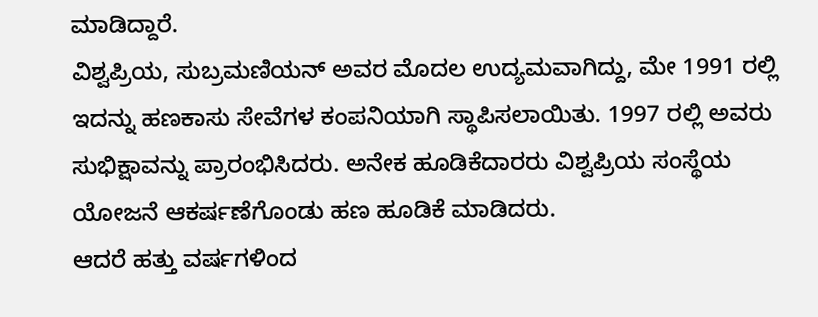ಮಾಡಿದ್ದಾರೆ.
ವಿಶ್ವಪ್ರಿಯ, ಸುಬ್ರಮಣಿಯನ್ ಅವರ ಮೊದಲ ಉದ್ಯಮವಾಗಿದ್ದು, ಮೇ 1991 ರಲ್ಲಿ ಇದನ್ನು ಹಣಕಾಸು ಸೇವೆಗಳ ಕಂಪನಿಯಾಗಿ ಸ್ಥಾಪಿಸಲಾಯಿತು. 1997 ರಲ್ಲಿ ಅವರು ಸುಭಿಕ್ಷಾವನ್ನು ಪ್ರಾರಂಭಿಸಿದರು. ಅನೇಕ ಹೂಡಿಕೆದಾರರು ವಿಶ್ವಪ್ರಿಯ ಸಂಸ್ಥೆಯ ಯೋಜನೆ ಆಕರ್ಷಣೆಗೊಂಡು ಹಣ ಹೂಡಿಕೆ ಮಾಡಿದರು.
ಆದರೆ ಹತ್ತು ವರ್ಷಗಳಿಂದ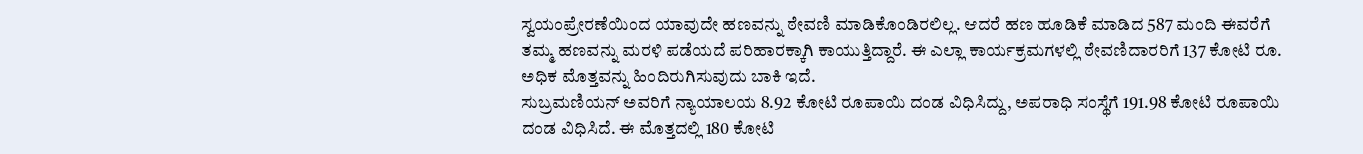ಸ್ವಯಂಪ್ರೇರಣೆಯಿಂದ ಯಾವುದೇ ಹಣವನ್ನು ಠೇವಣಿ ಮಾಡಿಕೊಂಡಿರಲಿಲ್ಲ. ಆದರೆ ಹಣ ಹೂಡಿಕೆ ಮಾಡಿದ 587 ಮಂದಿ ಈವರೆಗೆ ತಮ್ಮ ಹಣವನ್ನು ಮರಳಿ ಪಡೆಯದೆ ಪರಿಹಾರಕ್ಕಾಗಿ ಕಾಯುತ್ತಿದ್ದಾರೆ. ಈ ಎಲ್ಲಾ ಕಾರ್ಯಕ್ರಮಗಳಲ್ಲಿ ಠೇವಣಿದಾರರಿಗೆ 137 ಕೋಟಿ ರೂ. ಅಧಿಕ ಮೊತ್ತವನ್ನು ಹಿಂದಿರುಗಿಸುವುದು ಬಾಕಿ ಇದೆ.
ಸುಬ್ರಮಣಿಯನ್ ಅವರಿಗೆ ನ್ಯಾಯಾಲಯ 8.92 ಕೋಟಿ ರೂಪಾಯಿ ದಂಡ ವಿಧಿಸಿದ್ದು, ಅಪರಾಧಿ ಸಂಸ್ಥೆಗೆ 191.98 ಕೋಟಿ ರೂಪಾಯಿ ದಂಡ ವಿಧಿಸಿದೆ. ಈ ಮೊತ್ತದಲ್ಲಿ 180 ಕೋಟಿ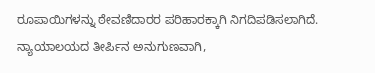ರೂಪಾಯಿಗಳನ್ನು ಠೇವಣಿದಾರರ ಪರಿಹಾರಕ್ಕಾಗಿ ನಿಗದಿಪಡಿಸಲಾಗಿದೆ. ನ್ಯಾಯಾಲಯದ ತೀರ್ಪಿನ ಅನುಗುಣವಾಗಿ,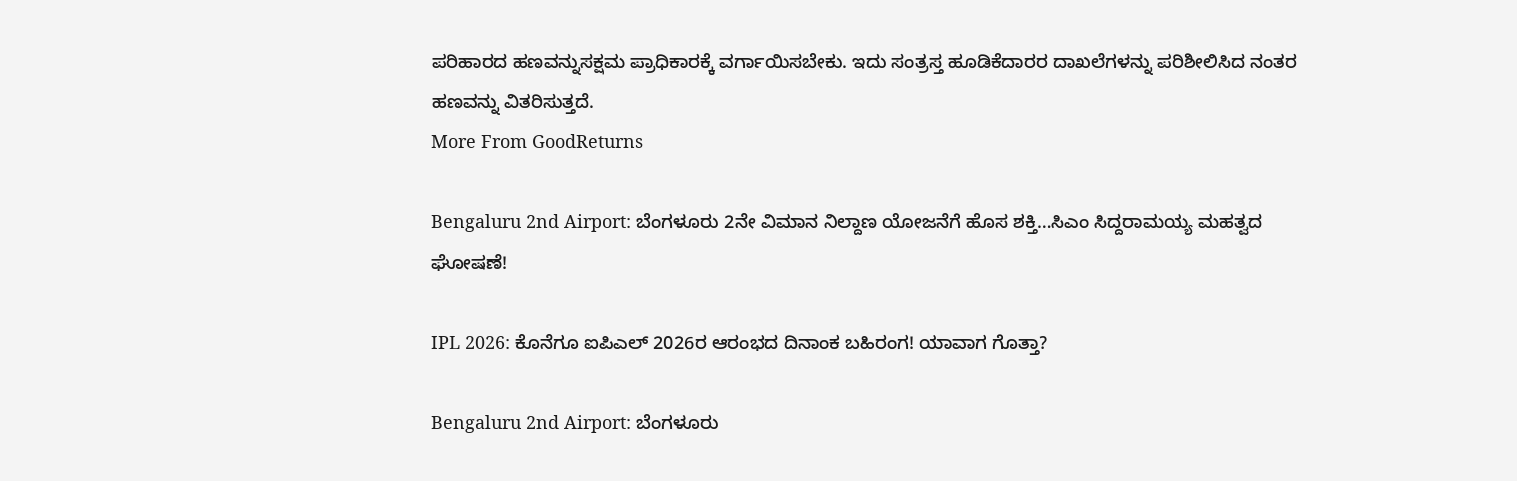ಪರಿಹಾರದ ಹಣವನ್ನುಸಕ್ಷಮ ಪ್ರಾಧಿಕಾರಕ್ಕೆ ವರ್ಗಾಯಿಸಬೇಕು. ಇದು ಸಂತ್ರಸ್ತ ಹೂಡಿಕೆದಾರರ ದಾಖಲೆಗಳನ್ನು ಪರಿಶೀಲಿಸಿದ ನಂತರ ಹಣವನ್ನು ವಿತರಿಸುತ್ತದೆ.
More From GoodReturns

Bengaluru 2nd Airport: ಬೆಂಗಳೂರು 2ನೇ ವಿಮಾನ ನಿಲ್ದಾಣ ಯೋಜನೆಗೆ ಹೊಸ ಶಕ್ತಿ…ಸಿಎಂ ಸಿದ್ದರಾಮಯ್ಯ ಮಹತ್ವದ ಘೋಷಣೆ!

IPL 2026: ಕೊನೆಗೂ ಐಪಿಎಲ್ 2026ರ ಆರಂಭದ ದಿನಾಂಕ ಬಹಿರಂಗ! ಯಾವಾಗ ಗೊತ್ತಾ?

Bengaluru 2nd Airport: ಬೆಂಗಳೂರು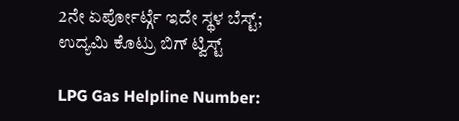2ನೇ ಏರ್ಪೋರ್ಟ್ಗೆ ಇದೇ ಸ್ಥಳ ಬೆಸ್ಟ್; ಉದ್ಯಮಿ ಕೊಟ್ರು ಬಿಗ್ ಟ್ವಿಸ್ಟ್

LPG Gas Helpline Number: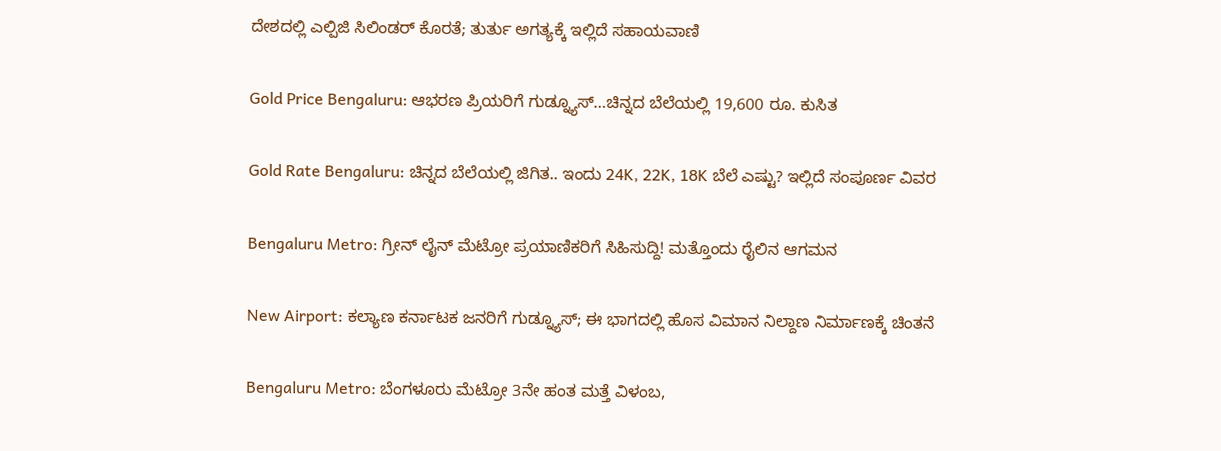ದೇಶದಲ್ಲಿ ಎಲ್ಪಿಜಿ ಸಿಲಿಂಡರ್ ಕೊರತೆ; ತುರ್ತು ಅಗತ್ಯಕ್ಕೆ ಇಲ್ಲಿದೆ ಸಹಾಯವಾಣಿ

Gold Price Bengaluru: ಆಭರಣ ಪ್ರಿಯರಿಗೆ ಗುಡ್ನ್ಯೂಸ್…ಚಿನ್ನದ ಬೆಲೆಯಲ್ಲಿ 19,600 ರೂ. ಕುಸಿತ

Gold Rate Bengaluru: ಚಿನ್ನದ ಬೆಲೆಯಲ್ಲಿ ಜಿಗಿತ.. ಇಂದು 24K, 22K, 18K ಬೆಲೆ ಎಷ್ಟು? ಇಲ್ಲಿದೆ ಸಂಪೂರ್ಣ ವಿವರ

Bengaluru Metro: ಗ್ರೀನ್ ಲೈನ್ ಮೆಟ್ರೋ ಪ್ರಯಾಣಿಕರಿಗೆ ಸಿಹಿಸುದ್ದಿ! ಮತ್ತೊಂದು ರೈಲಿನ ಆಗಮನ

New Airport: ಕಲ್ಯಾಣ ಕರ್ನಾಟಕ ಜನರಿಗೆ ಗುಡ್ನ್ಯೂಸ್; ಈ ಭಾಗದಲ್ಲಿ ಹೊಸ ವಿಮಾನ ನಿಲ್ದಾಣ ನಿರ್ಮಾಣಕ್ಕೆ ಚಿಂತನೆ

Bengaluru Metro: ಬೆಂಗಳೂರು ಮೆಟ್ರೋ 3ನೇ ಹಂತ ಮತ್ತೆ ವಿಳಂಬ,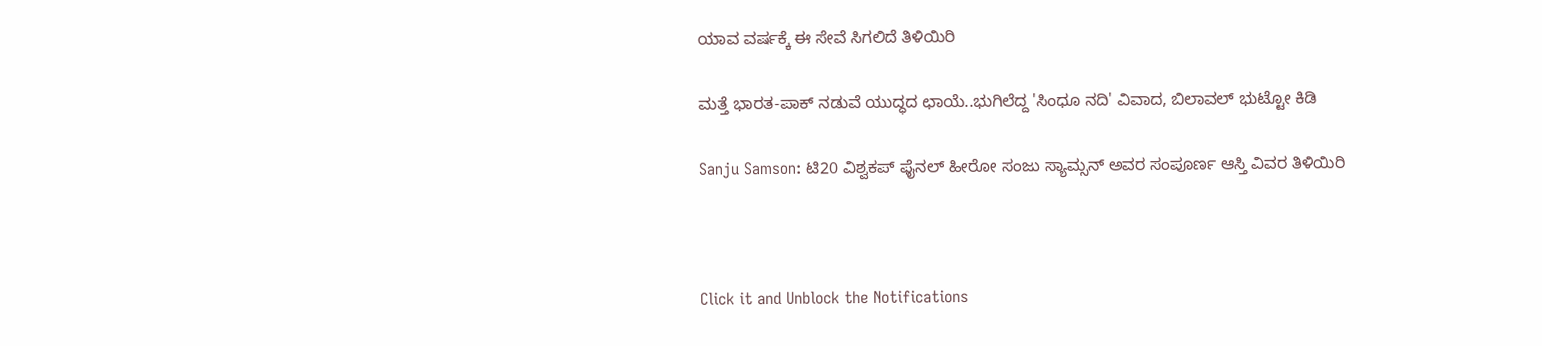ಯಾವ ವರ್ಷಕ್ಕೆ ಈ ಸೇವೆ ಸಿಗಲಿದೆ ತಿಳಿಯಿರಿ

ಮತ್ತೆ ಭಾರತ-ಪಾಕ್ ನಡುವೆ ಯುದ್ಧದ ಛಾಯೆ..ಭುಗಿಲೆದ್ದ 'ಸಿಂಧೂ ನದಿ' ವಿವಾದ, ಬಿಲಾವಲ್ ಭುಟ್ಟೋ ಕಿಡಿ

Sanju Samson: ಟಿ20 ವಿಶ್ವಕಪ್ ಫೈನಲ್ ಹೀರೋ ಸಂಜು ಸ್ಯಾಮ್ಸನ್ ಅವರ ಸಂಪೂರ್ಣ ಆಸ್ತಿ ವಿವರ ತಿಳಿಯಿರಿ



Click it and Unblock the Notifications